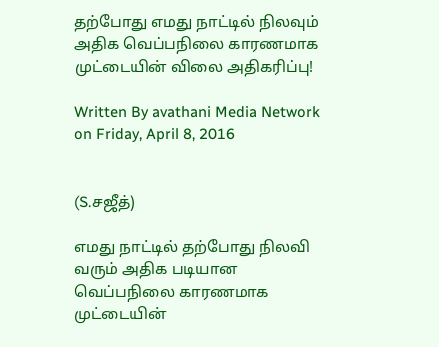தற்போது எமது நாட்டில் நிலவும் அதிக வெப்பநிலை காரணமாக முட்டையின் விலை அதிகரிப்பு!

Written By avathani Media Network on Friday, April 8, 2016


(S.சஜீத்)

எமது நாட்டில் தற்போது நிலவி வரும் அதிக படியான வெப்பநிலை காரணமாக முட்டையின்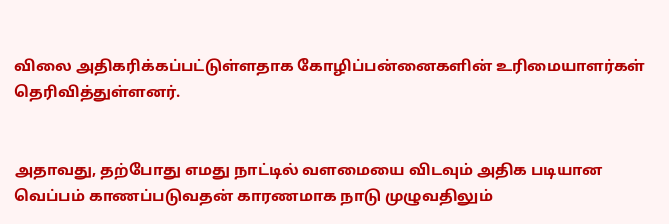விலை அதிகரிக்கப்பட்டுள்ளதாக கோழிப்பன்னைகளின் உரிமையாளர்கள் தெரிவித்துள்ளனர்.


அதாவது, தற்போது எமது நாட்டில் வளமையை விடவும் அதிக படியான வெப்பம் காணப்படுவதன் காரணமாக நாடு முழுவதிலும்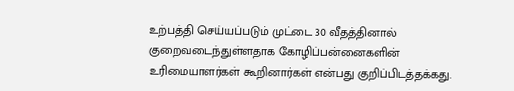உற்பத்தி செய்யப்படும் முட்டை 30 வீதத்தினால் குறைவடைந்துள்ளதாக கோழிப்பன்னைகளின் உரிமையாளர்கள் கூறினார்கள் என்பது குறிப்பிடத்தக்கது.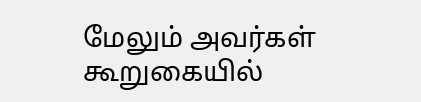மேலும் அவர்கள் கூறுகையில்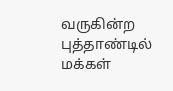வருகின்ற புத்தாண்டில் மக்கள்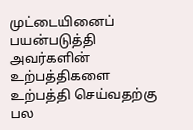முட்டையினைப் பயன்படுத்தி அவர்களின் உற்பத்திகளை உற்பத்தி செய்வதற்கு பல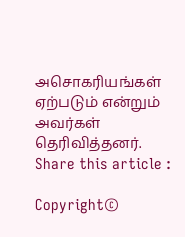அசொகரியங்கள் ஏற்படும் என்றும் அவர்கள் தெரிவித்தனர்.
Share this article :

Copyright©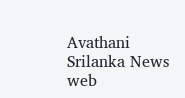Avathani Srilanka News web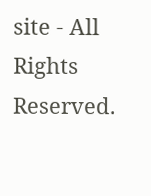site - All Rights Reserved.